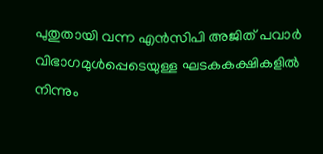പുതുതായി വന്ന എൻസിപി അജിത് പവാർ വിഭാഗമുൾപ്പെടെയുള്ള ഘടകകക്ഷികളിൽ നിന്നും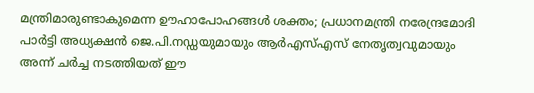മന്ത്രിമാരുണ്ടാകുമെന്ന ഊഹാപോഹങ്ങൾ ശക്തം; പ്രധാനമന്ത്രി നരേന്ദ്രമോദി പാർട്ടി അധ്യക്ഷൻ ജെ.പി.നഡ്ഡയുമായും ആർഎസ്എസ് നേതൃത്വവുമായും അന്ന് ചർച്ച നടത്തിയത് ഈ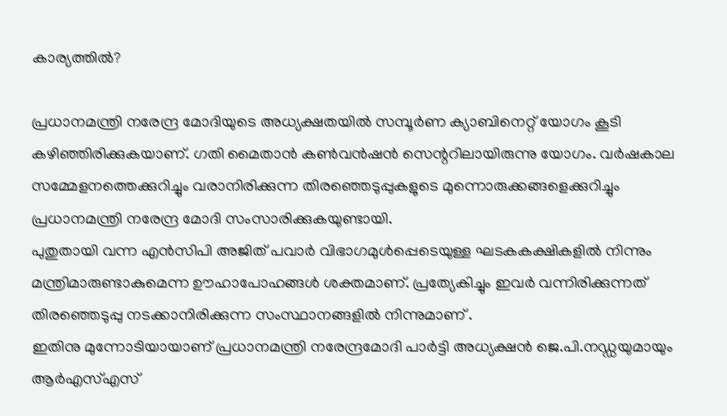കാര്യത്തിൽ?

പ്രധാനമന്ത്രി നരേന്ദ്ര മോദിയുടെ അധ്യക്ഷതയിൽ സമ്പൂർണ ക്യാബിനെറ്റ് യോഗം കൂടി കഴിഞ്ഞിരിക്കുകയാണ്. ഗതി മൈതാൻ കൺവൻഷൻ സെന്ററിലായിരുന്നു യോഗം. വർഷകാല സമ്മേളനത്തെക്കുറിച്ചും വരാനിരിക്കുന്ന തിരഞ്ഞെടുപ്പുകളുടെ മുന്നൊരുക്കങ്ങളെക്കുറിച്ചും പ്രധാനമന്ത്രി നരേന്ദ്ര മോദി സംസാരിക്കുകയുണ്ടായി.
പുതുതായി വന്ന എൻസിപി അജിത് പവാർ വിഭാഗമുൾപ്പെടെയുള്ള ഘടകകക്ഷികളിൽ നിന്നും മന്ത്രിമാരുണ്ടാകുമെന്ന ഊഹാപോഹങ്ങൾ ശക്തമാണ്. പ്രത്യേകിച്ചും ഇവർ വന്നിരിക്കുന്നത് തിരഞ്ഞെടുപ്പു നടക്കാനിരിക്കുന്ന സംസ്ഥാനങ്ങളിൽ നിന്നുമാണ് .
ഇതിനു മുന്നോടിയായാണ് പ്രധാനമന്ത്രി നരേന്ദ്രമോദി പാർട്ടി അധ്യക്ഷൻ ജെ.പി.നഡ്ഡയുമായും ആർഎസ്എസ്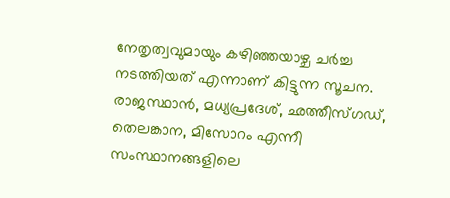നേതൃത്വവുമായും കഴിഞ്ഞയാഴ്ച ചർച്ച നടത്തിയത് എന്നാണ് കിട്ടുന്ന സൂചന. രാജസ്ഥാൻ, മധ്യപ്രദേശ്, ഛത്തീസ്ഗഡ്, തെലങ്കാന, മിസോറം എന്നീ സംസ്ഥാനങ്ങളിലെ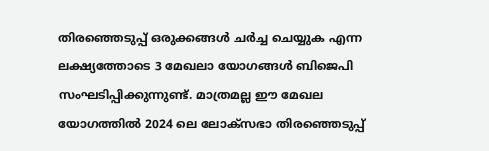തിരഞ്ഞെടുപ്പ് ഒരുക്കങ്ങൾ ചർച്ച ചെയ്യുക എന്ന ലക്ഷ്യത്തോടെ 3 മേഖലാ യോഗങ്ങൾ ബിജെപി സംഘടിപ്പിക്കുന്നുണ്ട്. മാത്രമല്ല ഈ മേഖല യോഗത്തിൽ 2024 ലെ ലോക്സഭാ തിരഞ്ഞെടുപ്പ്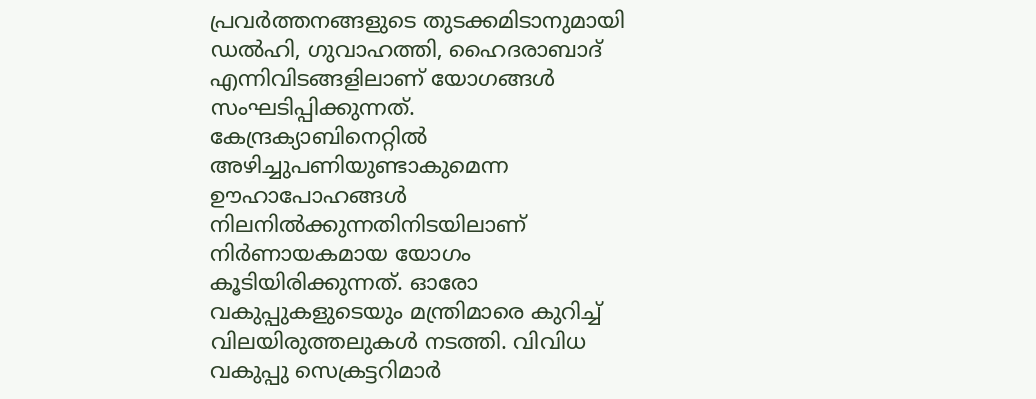പ്രവർത്തനങ്ങളുടെ തുടക്കമിടാനുമായി ഡൽഹി, ഗുവാഹത്തി, ഹൈദരാബാദ് എന്നിവിടങ്ങളിലാണ് യോഗങ്ങൾ സംഘടിപ്പിക്കുന്നത്.
കേന്ദ്രക്യാബിനെറ്റിൽ അഴിച്ചുപണിയുണ്ടാകുമെന്ന ഊഹാപോഹങ്ങൾ നിലനിൽക്കുന്നതിനിടയിലാണ് നിർണായകമായ യോഗം കൂടിയിരിക്കുന്നത്. ഓരോ വകുപ്പുകളുടെയും മന്ത്രിമാരെ കുറിച്ച് വിലയിരുത്തലുകൾ നടത്തി. വിവിധ വകുപ്പു സെക്രട്ടറിമാർ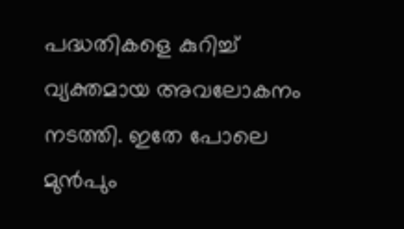പദ്ധതികളെ കുറിച്ച് വ്യക്തമായ അവലോകനം നടത്തി. ഇതേ പോലെ മുൻപും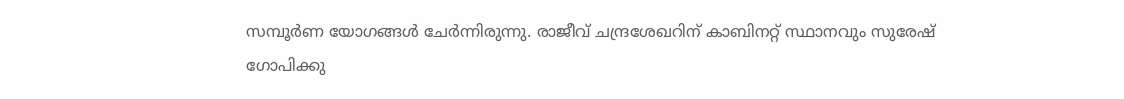സമ്പൂർണ യോഗങ്ങൾ ചേർന്നിരുന്നു. രാജീവ് ചന്ദ്രശേഖറിന് കാബിനറ്റ് സ്ഥാനവും സുരേഷ് ഗോപിക്കു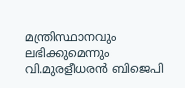മന്ത്രിസ്ഥാനവും ലഭിക്കുമെന്നും വി.മുരളീധരൻ ബിജെപി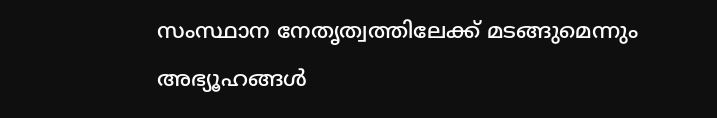സംസ്ഥാന നേതൃത്വത്തിലേക്ക് മടങ്ങുമെന്നും അഭ്യൂഹങ്ങൾ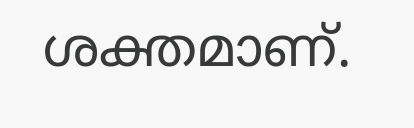ശക്തമാണ്.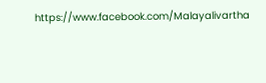https://www.facebook.com/Malayalivartha